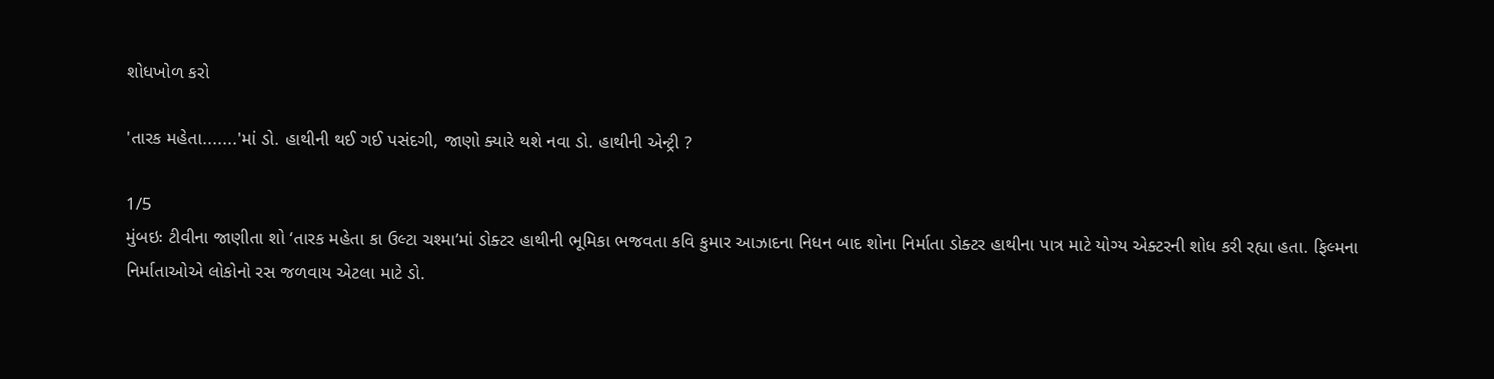શોધખોળ કરો

'તારક મહેતા.......'માં ડો. હાથીની થઈ ગઈ પસંદગી, જાણો ક્યારે થશે નવા ડો. હાથીની એન્ટ્રી ?

1/5
મુંબઇઃ ટીવીના જાણીતા શો ‘તારક મહેતા કા ઉલ્ટા ચશ્મા’માં ડોક્ટર હાથીની ભૂમિકા ભજવતા કવિ કુમાર આઝાદના નિધન બાદ શોના નિર્માતા ડોક્ટર હાથીના પાત્ર માટે યોગ્ય એક્ટરની શોધ કરી રહ્યા હતા. ફિલ્મના નિર્માતાઓએ લોકોનો રસ જળવાય એટલા માટે ડો.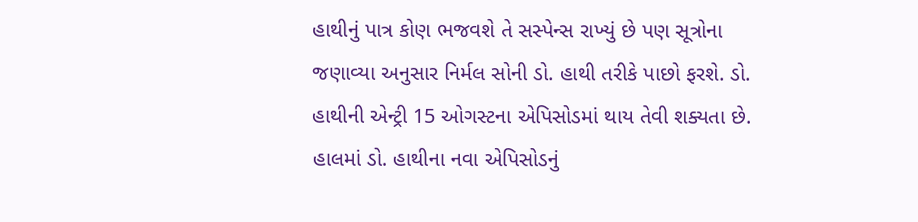હાથીનું પાત્ર કોણ ભજવશે તે સસ્પેન્સ રાખ્યું છે પણ સૂત્રોના જણાવ્યા અનુસાર નિર્મલ સોની ડો. હાથી તરીકે પાછો ફરશે. ડો. હાથીની એન્ટ્રી 15 ઓગસ્ટના એપિસોડમાં થાય તેવી શક્યતા છે. હાલમાં ડો. હાથીના નવા એપિસોડનું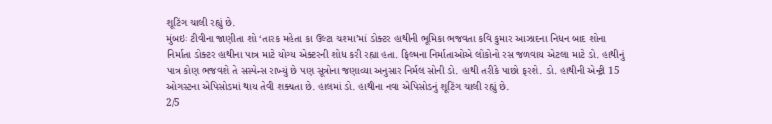શૂટિંગ ચાલી રહ્યું છે.
મુંબઇઃ ટીવીના જાણીતા શો ‘તારક મહેતા કા ઉલ્ટા ચશ્મા’માં ડોક્ટર હાથીની ભૂમિકા ભજવતા કવિ કુમાર આઝાદના નિધન બાદ શોના નિર્માતા ડોક્ટર હાથીના પાત્ર માટે યોગ્ય એક્ટરની શોધ કરી રહ્યા હતા. ફિલ્મના નિર્માતાઓએ લોકોનો રસ જળવાય એટલા માટે ડો. હાથીનું પાત્ર કોણ ભજવશે તે સસ્પેન્સ રાખ્યું છે પણ સૂત્રોના જણાવ્યા અનુસાર નિર્મલ સોની ડો. હાથી તરીકે પાછો ફરશે. ડો. હાથીની એન્ટ્રી 15 ઓગસ્ટના એપિસોડમાં થાય તેવી શક્યતા છે. હાલમાં ડો. હાથીના નવા એપિસોડનું શૂટિંગ ચાલી રહ્યું છે.
2/5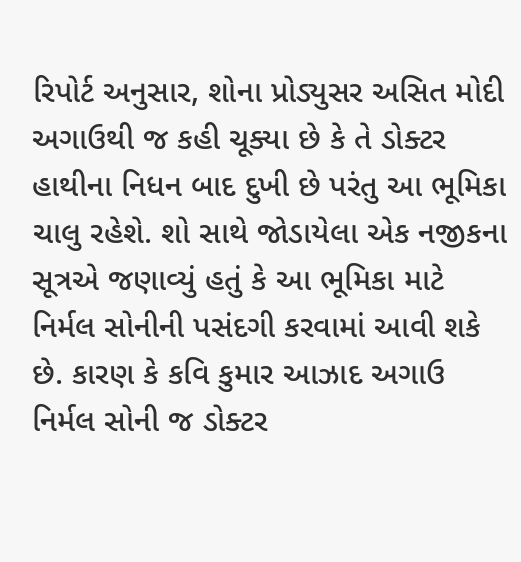રિપોર્ટ અનુસાર, શોના પ્રોડ્યુસર અસિત મોદી અગાઉથી જ કહી ચૂક્યા છે કે તે ડોક્ટર હાથીના નિધન બાદ દુખી છે પરંતુ આ ભૂમિકા ચાલુ રહેશે. શો સાથે જોડાયેલા એક નજીકના સૂત્રએ જણાવ્યું હતું કે આ ભૂમિકા માટે નિર્મલ સોનીની પસંદગી કરવામાં આવી શકે છે. કારણ કે કવિ કુમાર આઝાદ અગાઉ નિર્મલ સોની જ ડોક્ટર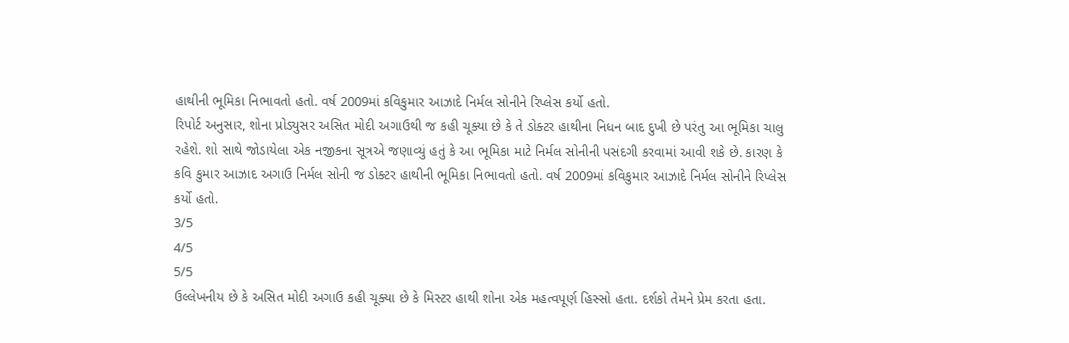હાથીની ભૂમિકા નિભાવતો હતો. વર્ષ 2009માં કવિકુમાર આઝાદે નિર્મલ સોનીને રિપ્લેસ કર્યો હતો.
રિપોર્ટ અનુસાર, શોના પ્રોડ્યુસર અસિત મોદી અગાઉથી જ કહી ચૂક્યા છે કે તે ડોક્ટર હાથીના નિધન બાદ દુખી છે પરંતુ આ ભૂમિકા ચાલુ રહેશે. શો સાથે જોડાયેલા એક નજીકના સૂત્રએ જણાવ્યું હતું કે આ ભૂમિકા માટે નિર્મલ સોનીની પસંદગી કરવામાં આવી શકે છે. કારણ કે કવિ કુમાર આઝાદ અગાઉ નિર્મલ સોની જ ડોક્ટર હાથીની ભૂમિકા નિભાવતો હતો. વર્ષ 2009માં કવિકુમાર આઝાદે નિર્મલ સોનીને રિપ્લેસ કર્યો હતો.
3/5
4/5
5/5
ઉલ્લેખનીય છે કે અસિત મોદી અગાઉ કહી ચૂક્યા છે કે મિસ્ટર હાથી શોના એક મહત્વપૂર્ણ હિસ્સો હતા. દર્શકો તેમને પ્રેમ કરતા હતા.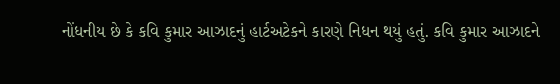નોંધનીય છે કે કવિ કુમાર આઝાદનું હાર્ટઅટેકને કારણે નિધન થયું હતું. કવિ કુમાર આઝાદને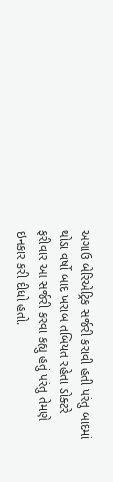અગાઉ બેરિએટ્રિક સર્જરી કરાવી હતી પરંતુ બાદમાં થોડા વર્ષો બાદ ખરાબ તબિયત રહેતા ડોક્ટરે ફરીવાર આ સર્જરી કરવા કહ્યુ હતું પરંતુ તેમણે ઇનકાર કરી દીધો હતો.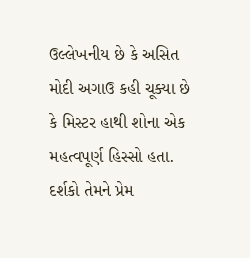ઉલ્લેખનીય છે કે અસિત મોદી અગાઉ કહી ચૂક્યા છે કે મિસ્ટર હાથી શોના એક મહત્વપૂર્ણ હિસ્સો હતા. દર્શકો તેમને પ્રેમ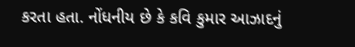કરતા હતા. નોંધનીય છે કે કવિ કુમાર આઝાદનું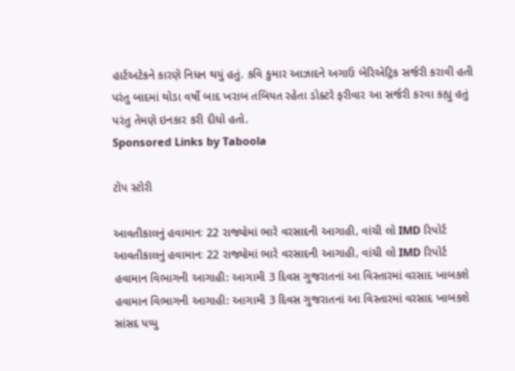હાર્ટઅટેકને કારણે નિધન થયું હતું. કવિ કુમાર આઝાદને અગાઉ બેરિએટ્રિક સર્જરી કરાવી હતી પરંતુ બાદમાં થોડા વર્ષો બાદ ખરાબ તબિયત રહેતા ડોક્ટરે ફરીવાર આ સર્જરી કરવા કહ્યુ હતું પરંતુ તેમણે ઇનકાર કરી દીધો હતો.
Sponsored Links by Taboola

ટોપ સ્ટોરી

આવતીકાલનું હવામાનઃ 22 રાજ્યોમાં ભારે વરસાદની આગાહી, વાંચી લો IMD રિપોર્ટ
આવતીકાલનું હવામાનઃ 22 રાજ્યોમાં ભારે વરસાદની આગાહી, વાંચી લો IMD રિપોર્ટ
હવામાન વિભાગની આગાહી: આગામી 3 દિવસ ગુજરાતનાં આ વિસ્તારમાં વરસાદ ખાબકશે
હવામાન વિભાગની આગાહી: આગામી 3 દિવસ ગુજરાતનાં આ વિસ્તારમાં વરસાદ ખાબકશે
સાંસદ પપ્પુ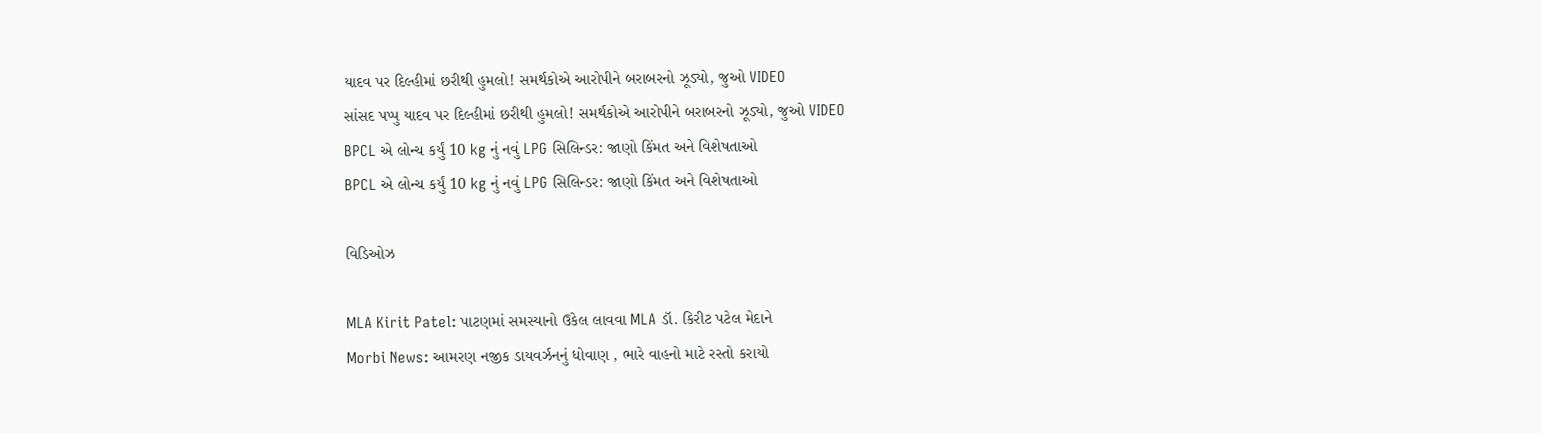યાદવ પર દિલ્હીમાં છરીથી હુમલો! સમર્થકોએ આરોપીને બરાબરનો ઝૂડ્યો, જુઓ VIDEO
સાંસદ પપ્પુ યાદવ પર દિલ્હીમાં છરીથી હુમલો! સમર્થકોએ આરોપીને બરાબરનો ઝૂડ્યો, જુઓ VIDEO
BPCL એ લોન્ચ કર્યું 10 kg નું નવું LPG સિલિન્ડર: જાણો કિંમત અને વિશેષતાઓ
BPCL એ લોન્ચ કર્યું 10 kg નું નવું LPG સિલિન્ડર: જાણો કિંમત અને વિશેષતાઓ

વિડિઓઝ

MLA Kirit Patel: પાટણમાં સમસ્યાનો ઉકેલ લાવવા MLA ડૉ. કિરીટ પટેલ મેદાને
Morbi News: આમરણ નજીક ડાયવર્ઝનનું ધોવાણ , ભારે વાહનો માટે રસ્તો કરાયો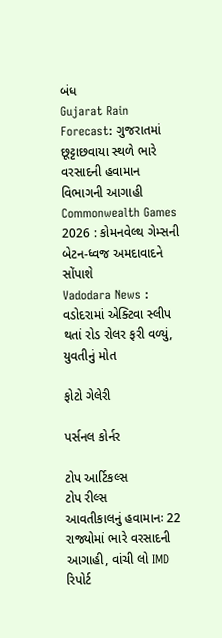બંધ
Gujarat Rain Forecast: ગુજરાતમાં છૂટ્ટાછવાયા સ્થળે ભારે વરસાદની હવામાન વિભાગની આગાહી
Commonwealth Games 2026 : કોમનવેલ્થ ગેમ્સની બેટન-ધ્વજ અમદાવાદને સોંપાશે
Vadodara News : વડોદરામાં એક્ટિવા સ્લીપ થતાં રોડ રોલર ફરી વળ્યું, યુવતીનું મોત

ફોટો ગેલેરી

પર્સનલ કોર્નર

ટોપ આર્ટિકલ્સ
ટોપ રીલ્સ
આવતીકાલનું હવામાનઃ 22 રાજ્યોમાં ભારે વરસાદની આગાહી, વાંચી લો IMD રિપોર્ટ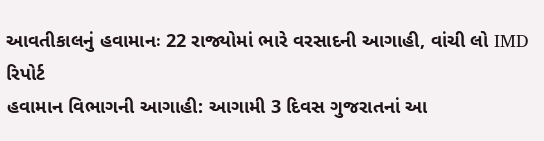આવતીકાલનું હવામાનઃ 22 રાજ્યોમાં ભારે વરસાદની આગાહી, વાંચી લો IMD રિપોર્ટ
હવામાન વિભાગની આગાહી: આગામી 3 દિવસ ગુજરાતનાં આ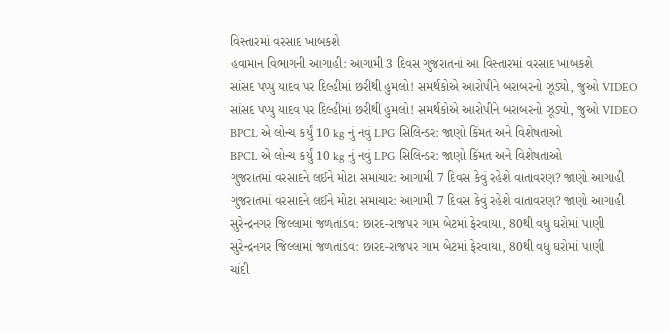વિસ્તારમાં વરસાદ ખાબકશે
હવામાન વિભાગની આગાહી: આગામી 3 દિવસ ગુજરાતનાં આ વિસ્તારમાં વરસાદ ખાબકશે
સાંસદ પપ્પુ યાદવ પર દિલ્હીમાં છરીથી હુમલો! સમર્થકોએ આરોપીને બરાબરનો ઝૂડ્યો, જુઓ VIDEO
સાંસદ પપ્પુ યાદવ પર દિલ્હીમાં છરીથી હુમલો! સમર્થકોએ આરોપીને બરાબરનો ઝૂડ્યો, જુઓ VIDEO
BPCL એ લોન્ચ કર્યું 10 kg નું નવું LPG સિલિન્ડર: જાણો કિંમત અને વિશેષતાઓ
BPCL એ લોન્ચ કર્યું 10 kg નું નવું LPG સિલિન્ડર: જાણો કિંમત અને વિશેષતાઓ
ગુજરાતમાં વરસાદને લઈને મોટા સમાચાર: આગામી 7 દિવસ કેવું રહેશે વાતાવરણ? જાણો આગાહી
ગુજરાતમાં વરસાદને લઈને મોટા સમાચાર: આગામી 7 દિવસ કેવું રહેશે વાતાવરણ? જાણો આગાહી
સુરેન્દ્રનગર જિલ્લામાં જળતાંડવ: છારદ-રાજપર ગામ બેટમાં ફેરવાયા, 80થી વધુ ઘરોમાં પાણી
સુરેન્દ્રનગર જિલ્લામાં જળતાંડવ: છારદ-રાજપર ગામ બેટમાં ફેરવાયા, 80થી વધુ ઘરોમાં પાણી
ચાંદી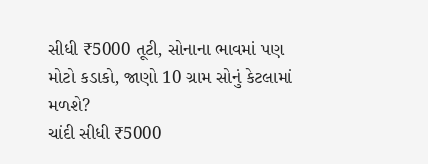સીધી ₹5000 તૂટી, સોનાના ભાવમાં પણ મોટો કડાકો, જાણો 10 ગ્રામ સોનું કેટલામાં મળશે?
ચાંદી સીધી ₹5000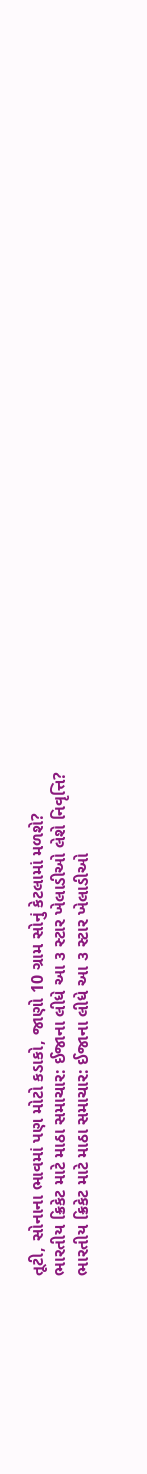તૂટી, સોનાના ભાવમાં પણ મોટો કડાકો, જાણો 10 ગ્રામ સોનું કેટલામાં મળશે?
ભારતીય ક્રિકેટ માટે માઠા સમાચાર: ઈજાના લીધે આ ૩ સ્ટાર ખેલાડીઓ લેશે નિવૃત્તિ?
ભારતીય ક્રિકેટ માટે માઠા સમાચાર: ઈજાના લીધે આ ૩ સ્ટાર ખેલાડીઓ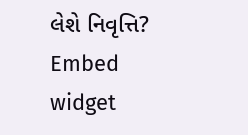લેશે નિવૃત્તિ?
Embed widget